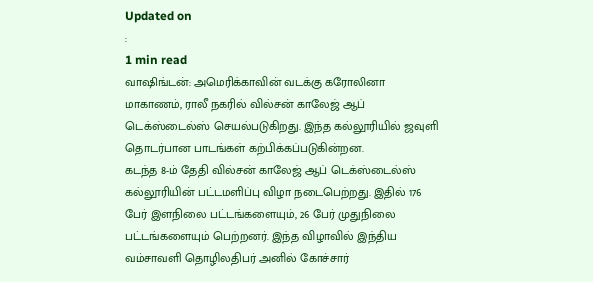Updated on
:
1 min read
வாஷிங்டன்: அமெரிக்காவின் வடக்கு கரோலினா மாகாணம், ராலீ நகரில் வில்சன் காலேஜ் ஆப் டெக்ஸ்டைல்ஸ் செயல்படுகிறது. இந்த கல்லூரியில் ஜவுளி தொடர்பான பாடங்கள் கற்பிக்கப்படுகின்றன.
கடந்த 8-ம் தேதி வில்சன் காலேஜ் ஆப் டெக்ஸ்டைல்ஸ் கல்லூரியின் பட்டமளிப்பு விழா நடைபெற்றது. இதில் 176 பேர் இளநிலை பட்டங்களையும், 26 பேர் முதுநிலை பட்டங்களையும் பெற்றனர். இந்த விழாவில் இந்திய வம்சாவளி தொழிலதிபர் அனில் கோச்சார்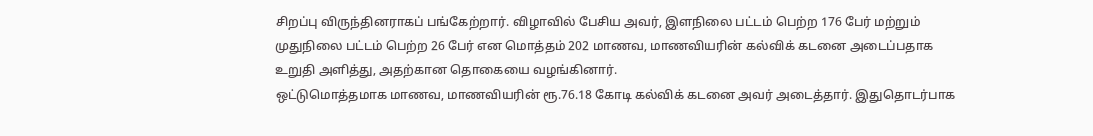சிறப்பு விருந்தினராகப் பங்கேற்றார். விழாவில் பேசிய அவர், இளநிலை பட்டம் பெற்ற 176 பேர் மற்றும் முதுநிலை பட்டம் பெற்ற 26 பேர் என மொத்தம் 202 மாணவ, மாணவியரின் கல்விக் கடனை அடைப்பதாக உறுதி அளித்து, அதற்கான தொகையை வழங்கினார்.
ஒட்டுமொத்தமாக மாணவ, மாணவியரின் ரூ.76.18 கோடி கல்விக் கடனை அவர் அடைத்தார். இதுதொடர்பாக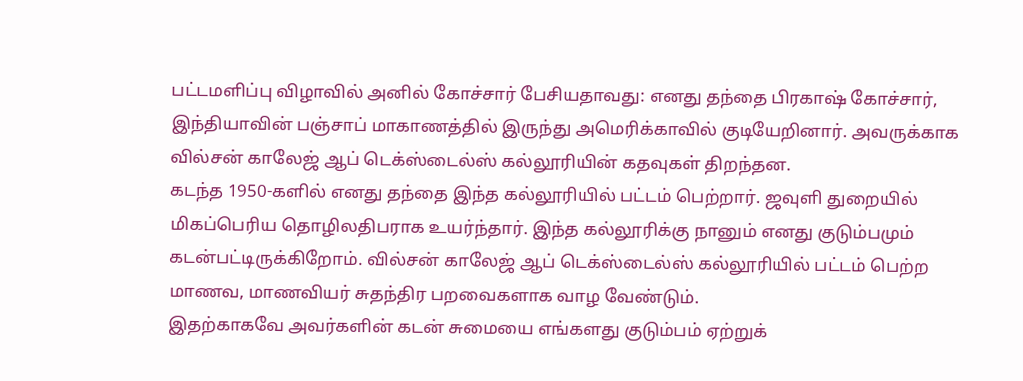பட்டமளிப்பு விழாவில் அனில் கோச்சார் பேசியதாவது: எனது தந்தை பிரகாஷ் கோச்சார், இந்தியாவின் பஞ்சாப் மாகாணத்தில் இருந்து அமெரிக்காவில் குடியேறினார். அவருக்காக வில்சன் காலேஜ் ஆப் டெக்ஸ்டைல்ஸ் கல்லூரியின் கதவுகள் திறந்தன.
கடந்த 1950-களில் எனது தந்தை இந்த கல்லூரியில் பட்டம் பெற்றார். ஜவுளி துறையில் மிகப்பெரிய தொழிலதிபராக உயர்ந்தார். இந்த கல்லூரிக்கு நானும் எனது குடும்பமும் கடன்பட்டிருக்கிறோம். வில்சன் காலேஜ் ஆப் டெக்ஸ்டைல்ஸ் கல்லூரியில் பட்டம் பெற்ற மாணவ, மாணவியர் சுதந்திர பறவைகளாக வாழ வேண்டும்.
இதற்காகவே அவர்களின் கடன் சுமையை எங்களது குடும்பம் ஏற்றுக்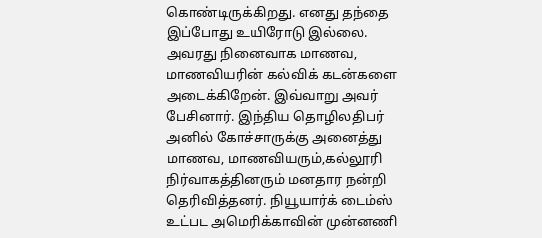கொண்டிருக்கிறது. எனது தந்தை இப்போது உயிரோடு இல்லை. அவரது நினைவாக மாணவ, மாணவியரின் கல்விக் கடன்களை அடைக்கிறேன். இவ்வாறு அவர் பேசினார். இந்திய தொழிலதிபர் அனில் கோச்சாருக்கு அனைத்து மாணவ, மாணவியரும்,கல்லூரி நிர்வாகத்தினரும் மனதார நன்றி தெரிவித்தனர். நியூயார்க் டைம்ஸ் உட்பட அமெரிக்காவின் முன்னணி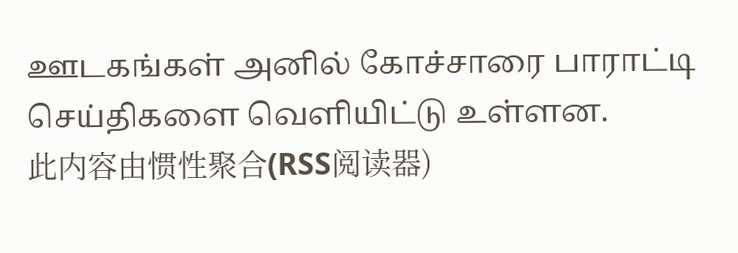ஊடகங்கள் அனில் கோச்சாரை பாராட்டி செய்திகளை வெளியிட்டு உள்ளன.
此内容由惯性聚合(RSS阅读器)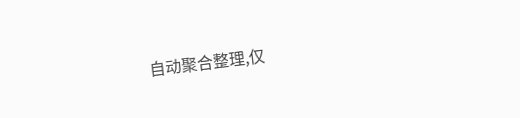自动聚合整理,仅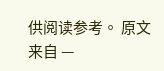供阅读参考。 原文来自 —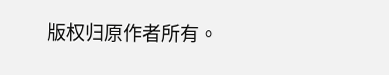版权归原作者所有。